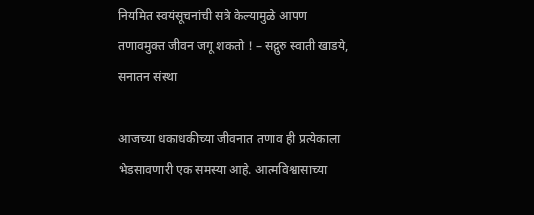नियमित स्वयंसूचनांची सत्रे केल्यामुळे आपण तणावमुक्त जीवन जगू शकतो ! – सद्गुरु स्वाती खाडये, सनातन संस्था

आजच्या धकाधकीच्या जीवनात तणाव ही प्रत्येकाला भेडसावणारी एक समस्या आहे. आत्मविश्वासाच्या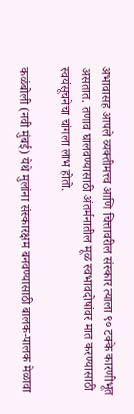अभावासह आपले व्यक्तीमत्त्व आणि चित्तावरील संस्कार त्याला ९० टक्के कारणीभूत असतात. तणाव घालवण्यासाठी अंतर्मनातील मूळ स्वभावदोषांवर मात करण्यासाठी स्वयंसूचनेचा चांगला लाभ होतो.

कळंबोली (नवी मुंबई) येथे मुलांना संस्कारक्षम बनवण्यासाठी बालक-पालक मेळावा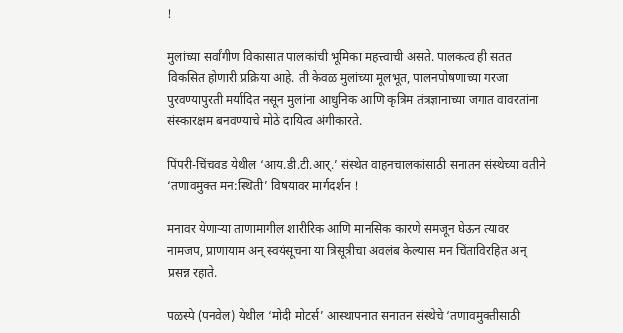!

मुलांच्या सर्वांगीण विकासात पालकांची भूमिका महत्त्वाची असते. पालकत्व ही सतत विकसित होणारी प्रक्रिया आहे. ती केवळ मुलांच्या मूलभूत, पालनपोषणाच्या गरजा पुरवण्यापुरती मर्यादित नसून मुलांना आधुनिक आणि कृत्रिम तंत्रज्ञानाच्या जगात वावरतांना संस्कारक्षम बनवण्याचे मोठे दायित्व अंगीकारते.

पिंपरी-चिंचवड येथील ‘आय.डी.टी.आर्.’ संस्थेत वाहनचालकांसाठी सनातन संस्थेच्या वतीने ‘तणावमुक्त मन:स्थिती’ विषयावर मार्गदर्शन !

मनावर येणार्‍या ताणामागील शारीरिक आणि मानसिक कारणे समजून घेऊन त्यावर नामजप, प्राणायाम अन् स्वयंसूचना या त्रिसूत्रीचा अवलंब केल्यास मन चिंताविरहित अन् प्रसन्न रहाते.

पळस्पे (पनवेल) येथील ‘मोदी मोटर्स’ आस्थापनात सनातन संस्थेचे ‘तणावमुक्तीसाठी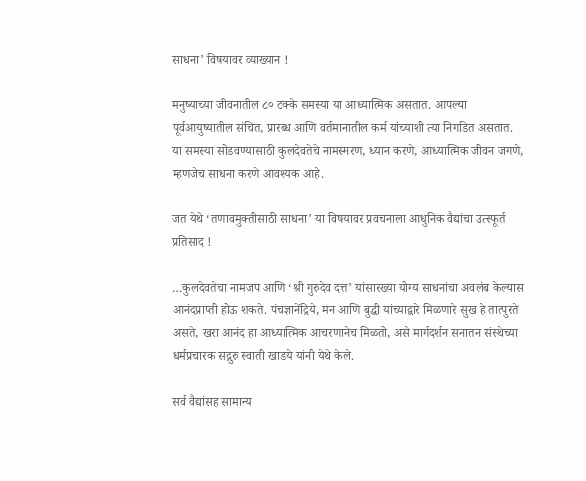साधना’ विषयावर व्याख्यान !

मनुष्याच्या जीवनातील ८० टक्के समस्या या आध्यात्मिक असतात. आपल्या पूर्वआयुष्यातील संचित, प्रारब्ध आणि वर्तमानातील कर्म यांच्याशी त्या निगडित असतात. या समस्या सोडवण्यासाठी कुलदेवतेचे नामस्मरण, ध्यान करणे, आध्यात्मिक जीवन जगणे, म्हणजेच साधना करणे आवश्यक आहे.

जत येथे ‘तणावमुक्तीसाठी साधना’ या विषयावर प्रवचनाला आधुनिक वैद्यांचा उत्स्फूर्त प्रतिसाद !

…कुलदेवतेचा नामजप आणि ‘श्री गुरुदेव दत्त’ यांसारख्या योग्य साधनांचा अवलंब केल्यास आनंदप्राप्ती होऊ शकते. पंचज्ञानेंद्रिये, मन आणि बुद्धी यांच्याद्वारे मिळणारे सुख हे तात्पुरते असते, खरा आनंद हा आध्यात्मिक आचरणानेच मिळतो, असे मार्गदर्शन सनातन संस्थेच्या धर्मप्रचारक सद्गुरु स्वाती खाडये यांनी येथे केले.

सर्व वैद्यांसह सामान्य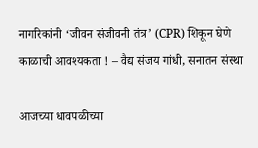नागरिकांनी ‘जीवन संजीवनी तंत्र’ (CPR) शिकून घेणे काळाची आवश्यकता ! – वैद्य संजय गांधी, सनातन संस्था

आजच्या धावपळीच्या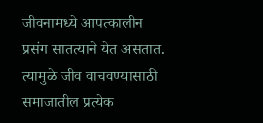जीवनामध्ये आपत्कालीन प्रसंग सातत्याने येत असतात. त्यामुळे जीव वाचवण्यासाठी समाजातील प्रत्येक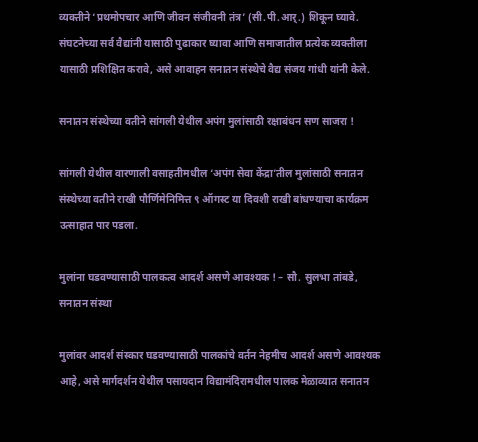व्यक्तीने ‘प्रथमोपचार आणि जीवन संजीवनी तंत्र’ (सी.पी.आर्.) शिकून घ्यावे. संघटनेच्या सर्व वैद्यांनी यासाठी पुढाकार घ्यावा आणि समाजातील प्रत्येक व्यक्तीला यासाठी प्रशिक्षित करावे, असे आवाहन सनातन संस्थेचे वैद्य संजय गांधी यांनी केले.

सनातन संस्थेच्या वतीने सांगली येथील अपंग मुलांसाठी रक्षाबंधन सण साजरा !

सांगली येथील वारणाली वसाहतीमधील ‘अपंग सेवा केंद्रा’तील मुलांसाठी सनातन संस्थेच्या वतीने राखी पौर्णिमेनिमित्त ९ ऑगस्ट या दिवशी राखी बांधण्याचा कार्यक्रम उत्साहात पार पडला.

मुलांना घडवण्यासाठी पालकत्व आदर्श असणे आवश्यक ! – सौ. सुलभा तांबडे, सनातन संस्था

मुलांवर आदर्श संस्कार घडवण्यासाठी पालकांचे वर्तन नेहमीच आदर्श असणे आवश्यक आहे, असे मार्गदर्शन येथील पसायदान विद्यामंदिरामधील पालक मेळाव्यात सनातन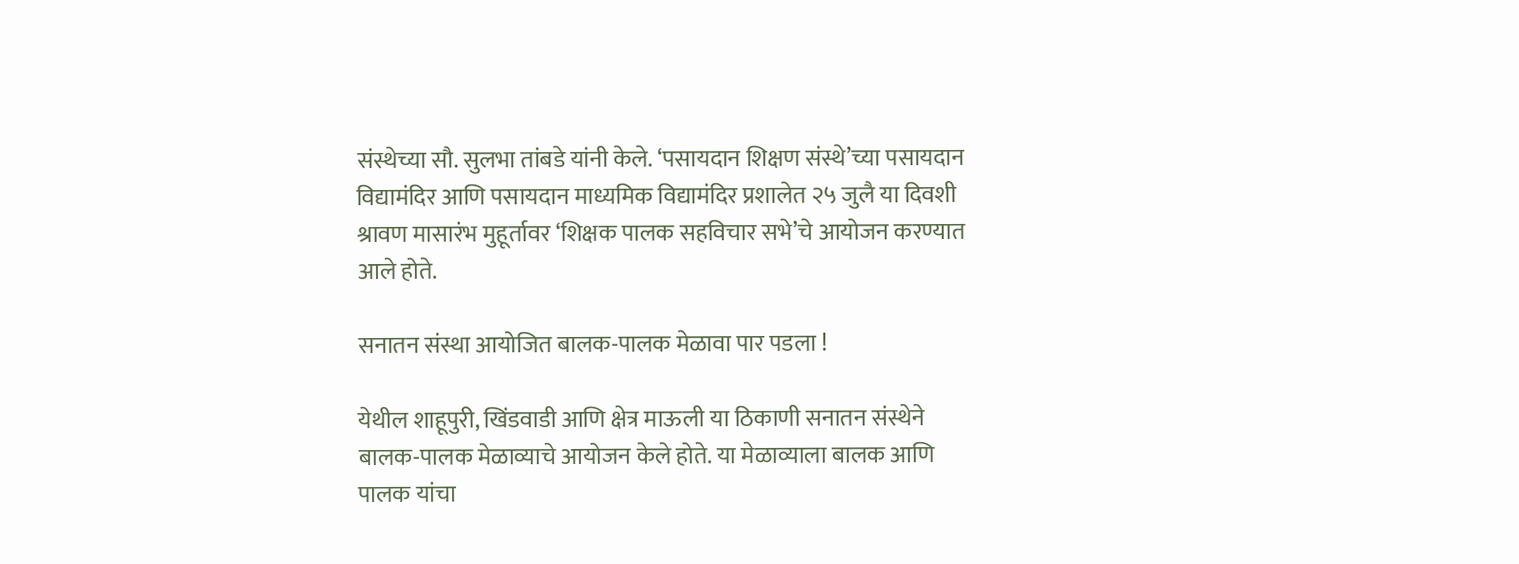संस्थेच्या सौ. सुलभा तांबडे यांनी केले. ‘पसायदान शिक्षण संस्थे’च्या पसायदान विद्यामंदिर आणि पसायदान माध्यमिक विद्यामंदिर प्रशालेत २५ जुलै या दिवशी श्रावण मासारंभ मुहूर्तावर ‘शिक्षक पालक सहविचार सभे’चे आयोजन करण्यात आले होते.

सनातन संस्था आयोजित बालक-पालक मेळावा पार पडला !

येथील शाहूपुरी, खिंडवाडी आणि क्षेत्र माऊली या ठिकाणी सनातन संस्थेने बालक-पालक मेळाव्याचे आयोजन केले होते. या मेळाव्याला बालक आणि पालक यांचा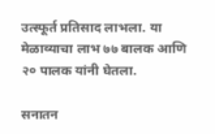उत्स्फूर्त प्रतिसाद लाभला. या मेळाव्याचा लाभ ७७ बालक आणि २० पालक यांनी घेतला.

सनातन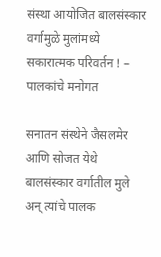संस्था आयोजित बालसंस्कार वर्गामुळे मुलांमध्ये सकारात्मक परिवर्तन ! – पालकांचे मनोगत

सनातन संस्थेने जैसलमेर आणि सोजत येथे बालसंस्कार वर्गातील मुले अन् त्यांचे पालक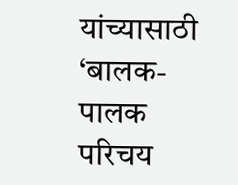यांच्यासाठी ‘बालक-पालक परिचय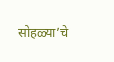सोहळ्या’चे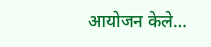आयोजन केले…